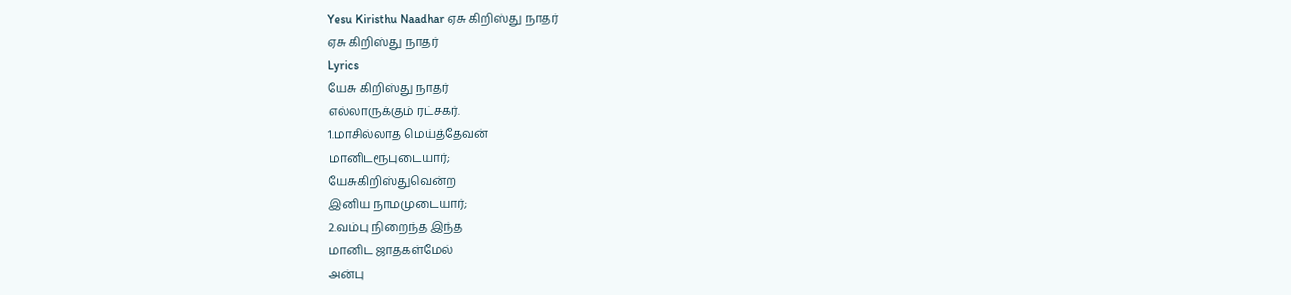Yesu Kiristhu Naadhar ஏசு கிறிஸ்து நாதர்
ஏசு கிறிஸ்து நாதர்
Lyrics
யேசு கிறிஸ்து நாதர்
எல்லாருக்கும் ரட்சகர்.
1.மாசில்லாத மெய்த்தேவன்
மானிடரூபுடையார்;
யேசுகிறிஸ்துவென்ற
இனிய நாமமுடையார்;
2.வம்பு நிறைந்த இந்த
மானிட ஜாதகள்மேல்
அன்பு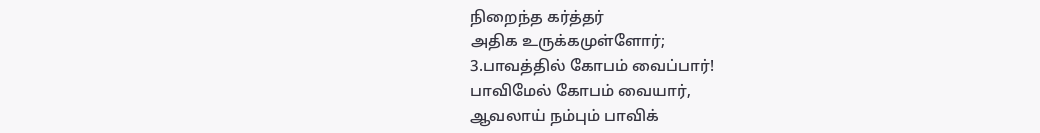நிறைந்த கர்த்தர்
அதிக உருக்கமுள்ளோர்;
3.பாவத்தில் கோபம் வைப்பார்!
பாவிமேல் கோபம் வையார்,
ஆவலாய் நம்பும் பாவிக்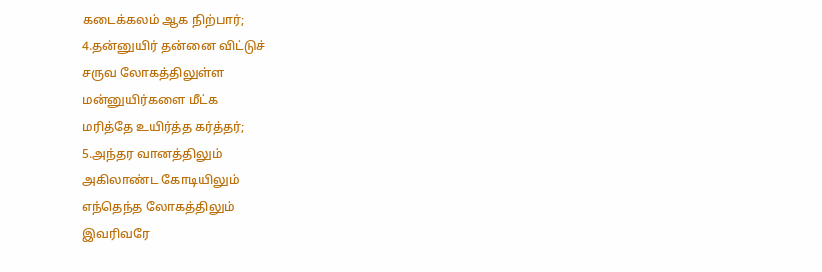கடைக்கலம் ஆக நிற்பார்;
4.தன்னுயிர் தன்னை விட்டுச்
சருவ லோகத்திலுள்ள
மன்னுயிர்களை மீட்க
மரித்தே உயிர்த்த கர்த்தர்;
5.அந்தர வானத்திலும்
அகிலாண்ட கோடியிலும்
எந்தெந்த லோகத்திலும்
இவரிவரே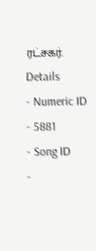ரட்சகர்.
Details
- Numeric ID
- 5881
- Song ID
-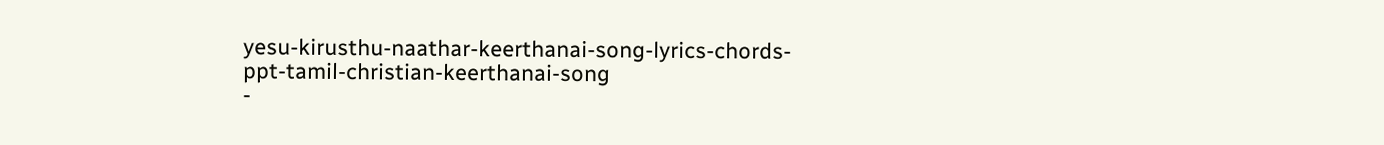yesu-kirusthu-naathar-keerthanai-song-lyrics-chords-ppt-tamil-christian-keerthanai-song
-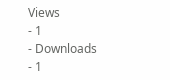Views
- 1
- Downloads
- 1